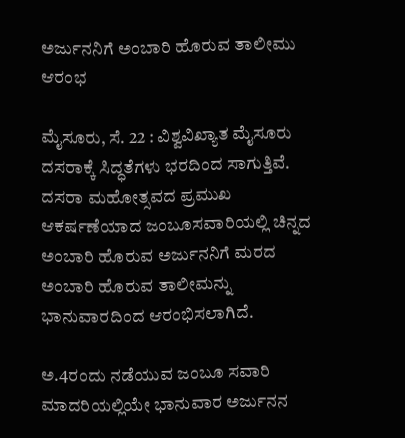ಅರ್ಜುನನಿಗೆ ಅಂಬಾರಿ ಹೊರುವ ತಾಲೀಮು ಆರಂಭ

ಮೈಸೂರು, ಸೆ. 22 : ವಿಶ್ವವಿಖ್ಯಾತ ಮೈಸೂರು ದಸರಾಕ್ಕೆ ಸಿದ್ಧತೆಗಳು ಭರದಿಂದ ಸಾಗುತ್ತಿವೆ. ದಸರಾ ಮಹೋತ್ಸವದ ಪ್ರಮುಖ ಆಕರ್ಷಣೆಯಾದ ಜಂಬೂಸವಾರಿಯಲ್ಲಿ ಚಿನ್ನದ ಅಂಬಾರಿ ಹೊರುವ ಅರ್ಜುನನಿಗೆ ಮರದ ಅಂಬಾರಿ ಹೊರುವ ತಾಲೀಮನ್ನು ಭಾನುವಾರದಿಂದ ಆರಂಭಿಸಲಾಗಿದೆ.

ಅ.4ರಂದು ನಡೆಯುವ ಜಂಬೂ ಸವಾರಿ ಮಾದರಿಯಲ್ಲಿಯೇ ಭಾನುವಾರ ಅರ್ಜುನನ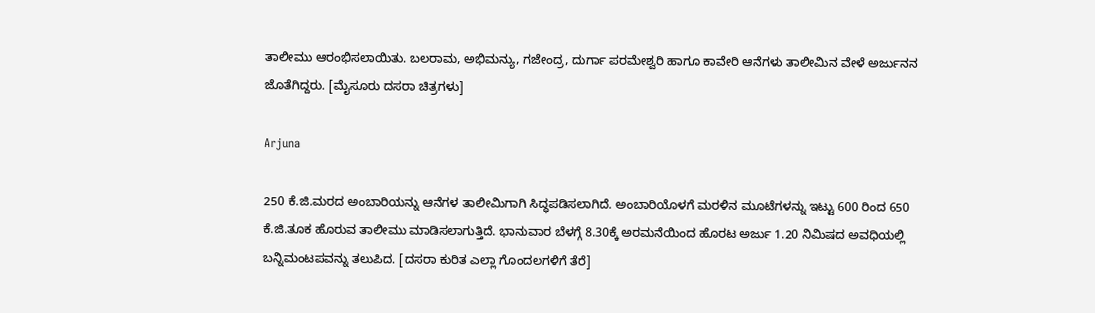ತಾಲೀಮು ಆರಂಭಿಸಲಾಯಿತು. ಬಲರಾಮ, ಅಭಿಮನ್ಯು, ಗಜೇಂದ್ರ, ದುರ್ಗಾ ಪರಮೇಶ್ವರಿ ಹಾಗೂ ಕಾವೇರಿ ಆನೆಗಳು ತಾಲೀಮಿನ ವೇಳೆ ಅರ್ಜುನನ ಜೊತೆಗಿದ್ದರು. [ಮೈಸೂರು ದಸರಾ ಚಿತ್ರಗಳು]

Arjuna

250 ಕೆ.ಜಿ.ಮರದ ಅಂಬಾರಿಯನ್ನು ಆನೆಗಳ ತಾಲೀಮಿಗಾಗಿ ಸಿದ್ಧಪಡಿಸಲಾಗಿದೆ. ಅಂಬಾರಿಯೊಳಗೆ ಮರಳಿನ ಮೂಟೆಗಳನ್ನು ಇಟ್ಟು 600 ರಿಂದ 650 ಕೆ.ಜಿ.ತೂಕ ಹೊರುವ ತಾಲೀಮು ಮಾಡಿಸಲಾಗುತ್ತಿದೆ. ಭಾನುವಾರ ಬೆಳಗ್ಗೆ 8.30ಕ್ಕೆ ಅರಮನೆಯಿಂದ ಹೊರಟ ಅರ್ಜು 1.20 ನಿಮಿಷದ ಅವಧಿಯಲ್ಲಿ ಬನ್ನಿಮಂಟಪವನ್ನು ತಲುಪಿದ. [ದಸರಾ ಕುರಿತ ಎಲ್ಲಾ ಗೊಂದಲಗಳಿಗೆ ತೆರೆ]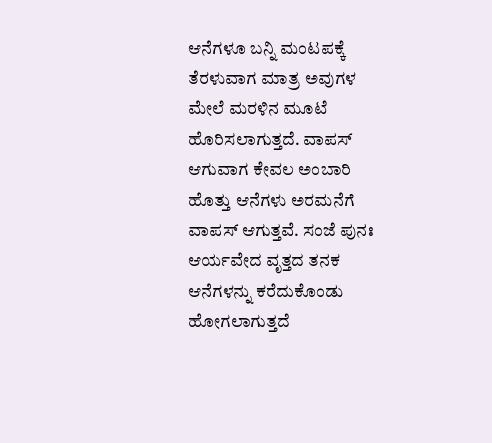ಆನೆಗಳೂ ಬನ್ನಿ ಮಂಟಪಕ್ಕೆ ತೆರಳುವಾಗ ಮಾತ್ರ ಅವುಗಳ ಮೇಲೆ ಮರಳಿನ ಮೂಟೆ ಹೊರಿಸಲಾಗುತ್ತದೆ. ವಾಪಸ್ ಆಗುವಾಗ ಕೇವಲ ಅಂಬಾರಿ ಹೊತ್ತು ಆನೆಗಳು ಅರಮನೆಗೆ ವಾಪಸ್ ಆಗುತ್ತವೆ. ಸಂಜೆ ಪುನಃ ಆರ್ಯವೇದ ವೃತ್ತದ ತನಕ ಆನೆಗಳನ್ನು ಕರೆದುಕೊಂಡು ಹೋಗಲಾಗುತ್ತದೆ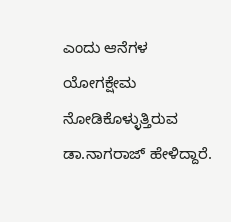ಎಂದು ಆನೆಗಳ ಯೋಗಕ್ಷೇಮ ನೋಡಿಕೊಳ್ಳುತ್ತಿರುವ ಡಾ.ನಾಗರಾಜ್ ಹೇಳಿದ್ದಾರೆ.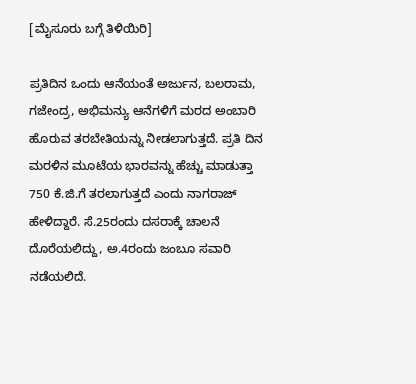[ಮೈಸೂರು ಬಗ್ಗೆ ತಿಳಿಯಿರಿ]

ಪ್ರತಿದಿನ ಒಂದು ಆನೆಯಂತೆ ಅರ್ಜುನ, ಬಲರಾಮ, ಗಜೇಂದ್ರ, ಅಭಿಮನ್ಯು ಆನೆಗಳಿಗೆ ಮರದ ಅಂಬಾರಿ ಹೊರುವ ತರಬೇತಿಯನ್ನು ನೀಡಲಾಗುತ್ತದೆ. ಪ್ರತಿ ದಿನ ಮರಳಿನ ಮೂಟೆಯ ಭಾರವನ್ನು ಹೆಚ್ಚು ಮಾಡುತ್ತಾ 750 ಕೆ.ಜಿ.ಗೆ ತರಲಾಗುತ್ತದೆ ಎಂದು ನಾಗರಾಜ್ ಹೇಳಿದ್ದಾರೆ. ಸೆ.25ರಂದು ದಸರಾಕ್ಕೆ ಚಾಲನೆ ದೊರೆಯಲಿದ್ದು, ಅ.4ರಂದು ಜಂಬೂ ಸವಾರಿ ನಡೆಯಲಿದೆ.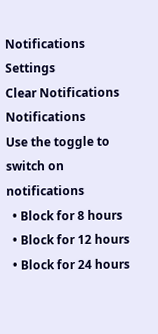Notifications
Settings
Clear Notifications
Notifications
Use the toggle to switch on notifications
  • Block for 8 hours
  • Block for 12 hours
  • Block for 24 hours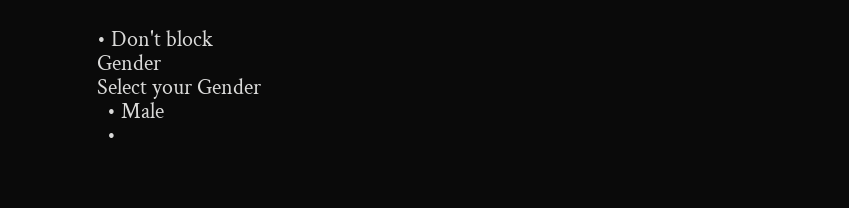• Don't block
Gender
Select your Gender
  • Male
  •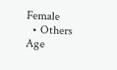Female
  • Others
Age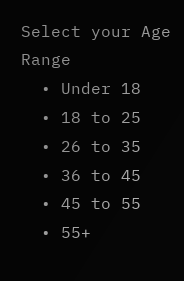Select your Age Range
  • Under 18
  • 18 to 25
  • 26 to 35
  • 36 to 45
  • 45 to 55
  • 55+